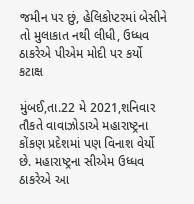જમીન પર છું, હેલિકોપ્ટરમાં બેસીને તો મુલાકાત નથી લીધી, ઉધ્ધવ ઠાકરેએ પીએમ મોદી પર કર્યો કટાક્ષ

મુંબઈ,તા.22 મે 2021,શનિવાર
તૌકતે વાવાઝોડાએ મહારાષ્ટ્રના કોંકણ પ્રદેશમાં પણ વિનાશ વેર્યો છે. મહારાષ્ટ્રના સીએમ ઉધ્ધવ ઠાકરેએ આ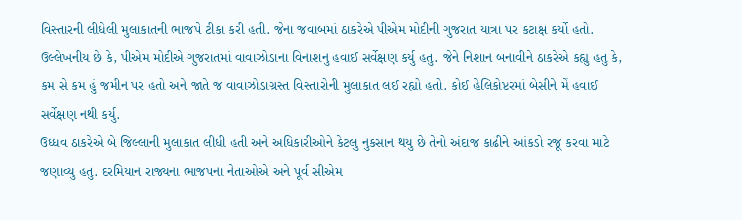વિસ્તારની લીધેલી મુલાકાતની ભાજપે ટીકા કરી હતી. જેના જવાબમાં ઠાકરેએ પીએમ મોદીની ગુજરાત યાત્રા પર કટાક્ષ કર્યો હતો.
ઉલ્લેખનીય છે કે, પીએમ મોદીએ ગુજરાતમાં વાવાઝોડાના વિનાશનુ હવાઈ સર્વેક્ષણ કર્યુ હતુ. જેને નિશાન બનાવીને ઠાકરેએ કહ્યુ હતુ કે, કમ સે કમ હું જમીન પર હતો અને જાતે જ વાવાઝોડાગ્રસ્ત વિસ્તારોની મુલાકાત લઈ રહ્યો હતો. કોઈ હેલિકોપ્ટરમાં બેસીને મેં હવાઈ સર્વેક્ષણ નથી કર્યુ.
ઉધ્ધવ ઠાકરેએ બે જિલ્લાની મુલાકાત લીધી હતી અને અધિકારીઓને કેટલુ નુકસાન થયુ છે તેનો અંદાજ કાઢીને આંકડો રજૂ કરવા માટે જણાવ્યુ હતુ. દરમિયાન રાજ્યના ભાજપના નેતાઓએ અને પૂર્વ સીએમ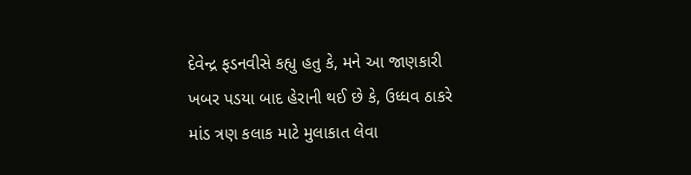દેવેન્દ્ર ફડનવીસે કહ્યુ હતુ કે, મને આ જાણકારી ખબર પડયા બાદ હેરાની થઈ છે કે, ઉધ્ધવ ઠાકરે માંડ ત્રણ કલાક માટે મુલાકાત લેવા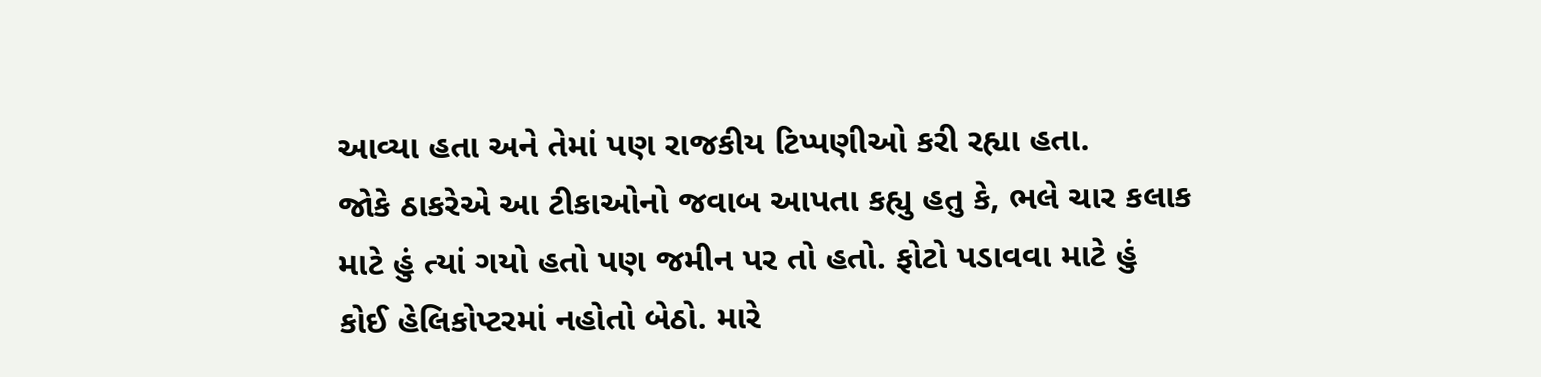આવ્યા હતા અને તેમાં પણ રાજકીય ટિપ્પણીઓ કરી રહ્યા હતા.
જોકે ઠાકરેએ આ ટીકાઓનો જવાબ આપતા કહ્યુ હતુ કે, ભલે ચાર કલાક માટે હું ત્યાં ગયો હતો પણ જમીન પર તો હતો. ફોટો પડાવવા માટે હું કોઈ હેલિકોપ્ટરમાં નહોતો બેઠો. મારે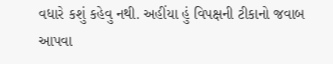વધારે કશું કહેવુ નથી. અહીંયા હું વિપક્ષની ટીકાનો જવાબ આપવા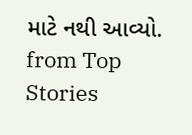માટે નથી આવ્યો.
from Top Stories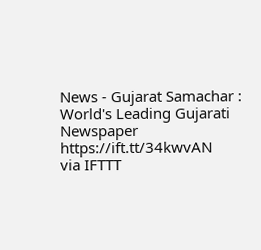News - Gujarat Samachar : World's Leading Gujarati Newspaper https://ift.tt/34kwvAN
via IFTTT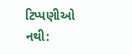ટિપ્પણીઓ નથી: